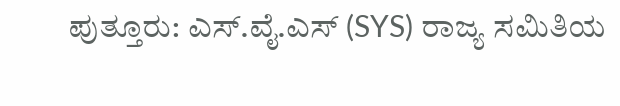ಪುತ್ತೂರು: ಎಸ್.ವೈ.ಎಸ್ (SYS) ರಾಜ್ಯ ಸಮಿತಿಯ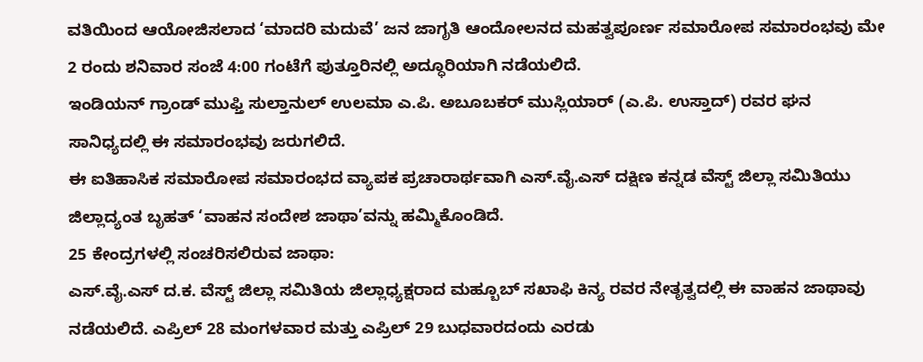ವತಿಯಿಂದ ಆಯೋಜಿಸಲಾದ ‘ಮಾದರಿ ಮದುವೆ’ ಜನ ಜಾಗೃತಿ ಆಂದೋಲನದ ಮಹತ್ವಪೂರ್ಣ ಸಮಾರೋಪ ಸಮಾರಂಭವು ಮೇ 2 ರಂದು ಶನಿವಾರ ಸಂಜೆ 4:00 ಗಂಟೆಗೆ ಪುತ್ತೂರಿನಲ್ಲಿ ಅದ್ಧೂರಿಯಾಗಿ ನಡೆಯಲಿದೆ.
ಇಂಡಿಯನ್ ಗ್ರಾಂಡ್ ಮುಫ್ತಿ ಸುಲ್ತಾನುಲ್ ಉಲಮಾ ಎ.ಪಿ. ಅಬೂಬಕರ್ ಮುಸ್ಲಿಯಾರ್ (ಎ.ಪಿ. ಉಸ್ತಾದ್) ರವರ ಘನ ಸಾನಿಧ್ಯದಲ್ಲಿ ಈ ಸಮಾರಂಭವು ಜರುಗಲಿದೆ.
ಈ ಐತಿಹಾಸಿಕ ಸಮಾರೋಪ ಸಮಾರಂಭದ ವ್ಯಾಪಕ ಪ್ರಚಾರಾರ್ಥವಾಗಿ ಎಸ್.ವೈ.ಎಸ್ ದಕ್ಷಿಣ ಕನ್ನಡ ವೆಸ್ಟ್ ಜಿಲ್ಲಾ ಸಮಿತಿಯು ಜಿಲ್ಲಾದ್ಯಂತ ಬೃಹತ್ ‘ವಾಹನ ಸಂದೇಶ ಜಾಥಾ’ವನ್ನು ಹಮ್ಮಿಕೊಂಡಿದೆ.
25 ಕೇಂದ್ರಗಳಲ್ಲಿ ಸಂಚರಿಸಲಿರುವ ಜಾಥಾ:
ಎಸ್.ವೈ.ಎಸ್ ದ.ಕ. ವೆಸ್ಟ್ ಜಿಲ್ಲಾ ಸಮಿತಿಯ ಜಿಲ್ಲಾಧ್ಯಕ್ಷರಾದ ಮಹ್ಬೂಬ್ ಸಖಾಫಿ ಕಿನ್ಯ ರವರ ನೇತೃತ್ವದಲ್ಲಿ ಈ ವಾಹನ ಜಾಥಾವು ನಡೆಯಲಿದೆ. ಎಪ್ರಿಲ್ 28 ಮಂಗಳವಾರ ಮತ್ತು ಎಪ್ರಿಲ್ 29 ಬುಧವಾರದಂದು ಎರಡು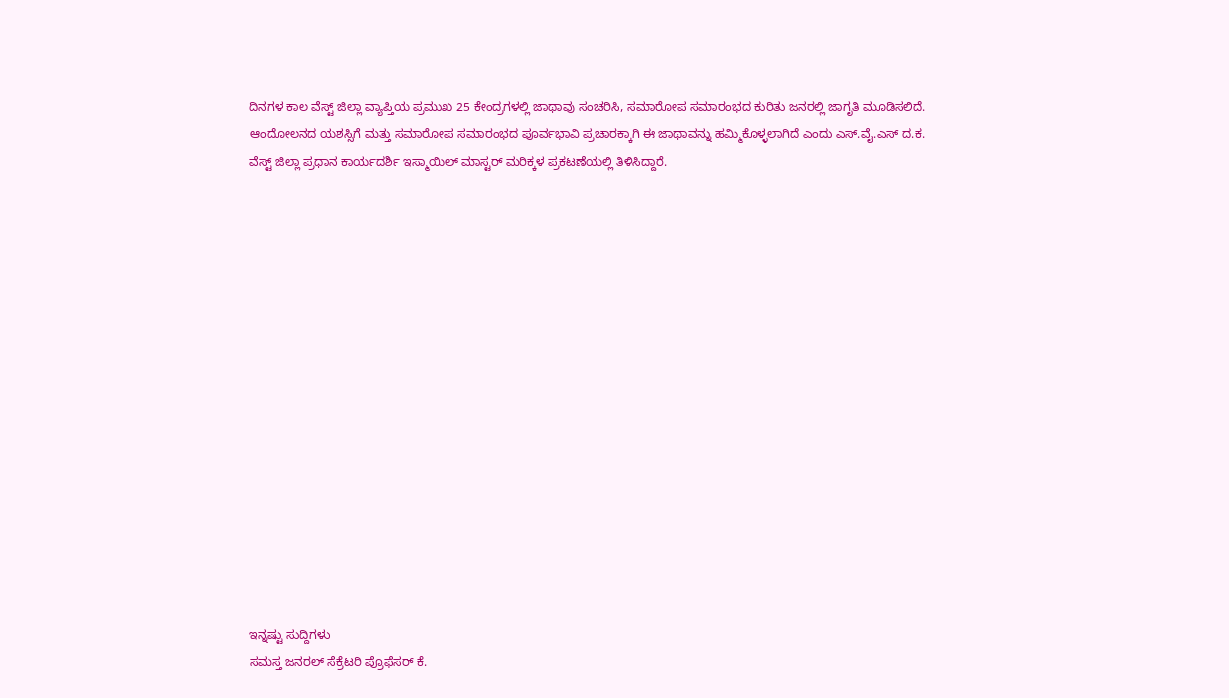ದಿನಗಳ ಕಾಲ ವೆಸ್ಟ್ ಜಿಲ್ಲಾ ವ್ಯಾಪ್ತಿಯ ಪ್ರಮುಖ 25 ಕೇಂದ್ರಗಳಲ್ಲಿ ಜಾಥಾವು ಸಂಚರಿಸಿ, ಸಮಾರೋಪ ಸಮಾರಂಭದ ಕುರಿತು ಜನರಲ್ಲಿ ಜಾಗೃತಿ ಮೂಡಿಸಲಿದೆ.
ಆಂದೋಲನದ ಯಶಸ್ಸಿಗೆ ಮತ್ತು ಸಮಾರೋಪ ಸಮಾರಂಭದ ಪೂರ್ವಭಾವಿ ಪ್ರಚಾರಕ್ಕಾಗಿ ಈ ಜಾಥಾವನ್ನು ಹಮ್ಮಿಕೊಳ್ಳಲಾಗಿದೆ ಎಂದು ಎಸ್.ವೈ.ಎಸ್ ದ.ಕ. ವೆಸ್ಟ್ ಜಿಲ್ಲಾ ಪ್ರಧಾನ ಕಾರ್ಯದರ್ಶಿ ಇಸ್ಮಾಯಿಲ್ ಮಾಸ್ಟರ್ ಮರಿಕ್ಕಳ ಪ್ರಕಟಣೆಯಲ್ಲಿ ತಿಳಿಸಿದ್ದಾರೆ.
















ಇನ್ನಷ್ಟು ಸುದ್ದಿಗಳು
ಸಮಸ್ತ ಜನರಲ್ ಸೆಕ್ರೆಟರಿ ಪ್ರೊಫೆಸರ್ ಕೆ.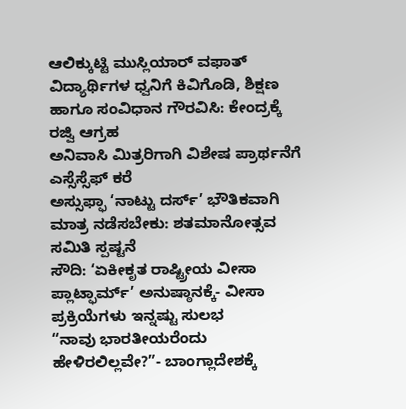ಆಲಿಕ್ಕುಟ್ಟಿ ಮುಸ್ಲಿಯಾರ್ ವಫಾತ್
ವಿದ್ಯಾರ್ಥಿಗಳ ಧ್ವನಿಗೆ ಕಿವಿಗೊಡಿ, ಶಿಕ್ಷಣ ಹಾಗೂ ಸಂವಿಧಾನ ಗೌರವಿಸಿ: ಕೇಂದ್ರಕ್ಕೆ ರಜ್ವಿ ಆಗ್ರಹ
ಅನಿವಾಸಿ ಮಿತ್ರರಿಗಾಗಿ ವಿಶೇಷ ಪ್ರಾರ್ಥನೆಗೆ ಎಸ್ಸೆಸ್ಸೆಫ್ ಕರೆ
ಅಸ್ಸುಫ್ಫಾ ‘ನಾಟ್ಟು ದರ್ಸ್’ ಭೌತಿಕವಾಗಿ ಮಾತ್ರ ನಡೆಸಬೇಕು: ಶತಮಾನೋತ್ಸವ ಸಮಿತಿ ಸ್ಪಷ್ಟನೆ
ಸೌದಿ: ‘ಏಕೀಕೃತ ರಾಷ್ಟ್ರೀಯ ವೀಸಾ ಪ್ಲಾಟ್ಫಾರ್ಮ್’ ಅನುಷ್ಠಾನಕ್ಕೆ- ವೀಸಾ ಪ್ರಕ್ರಿಯೆಗಳು ಇನ್ನಷ್ಟು ಸುಲಭ
“ನಾವು ಭಾರತೀಯರೆಂದು ಹೇಳಿರಲಿಲ್ಲವೇ?”- ಬಾಂಗ್ಲಾದೇಶಕ್ಕೆ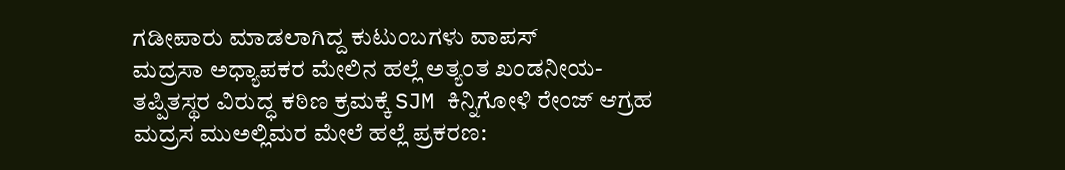ಗಡೀಪಾರು ಮಾಡಲಾಗಿದ್ದ ಕುಟುಂಬಗಳು ವಾಪಸ್
ಮದ್ರಸಾ ಅಧ್ಯಾಪಕರ ಮೇಲಿನ ಹಲ್ಲೆ ಅತ್ಯಂತ ಖಂಡನೀಯ- ತಪ್ಪಿತಸ್ಥರ ವಿರುದ್ಧ ಕಠಿಣ ಕ್ರಮಕ್ಕೆ SJM ಕಿನ್ನಿಗೋಳಿ ರೇಂಜ್ ಆಗ್ರಹ
ಮದ್ರಸ ಮುಅಲ್ಲಿಮರ ಮೇಲೆ ಹಲ್ಲೆ ಪ್ರಕರಣ: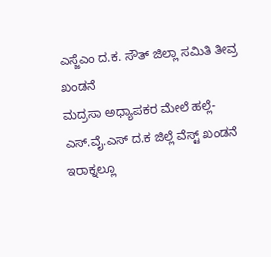ಎಸ್ಜೆಎಂ ದ.ಕ. ಸೌತ್ ಜಿಲ್ಲಾ ಸಮಿತಿ ತೀವ್ರ ಖಂಡನೆ
ಮದ್ರಸಾ ಅಧ್ಯಾಪಕರ ಮೇಲೆ ಹಲ್ಲೆ- ಎಸ್.ವೈ.ಎಸ್ ದ.ಕ ಜಿಲ್ಲೆ ವೆಸ್ಟ್ ಖಂಡನೆ
ಇರಾಕ್ನಲ್ಲೂ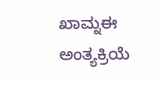ಖಾಮ್ನಈ ಅಂತ್ಯಕ್ರಿಯೆ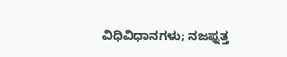ವಿಧಿವಿಧಾನಗಳು; ನಜಫ್ನತ್ತ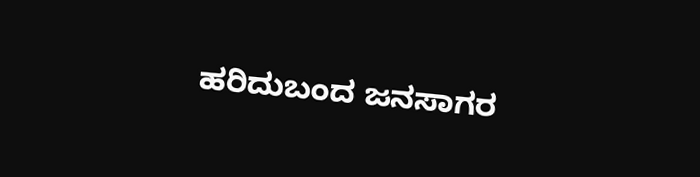ಹರಿದುಬಂದ ಜನಸಾಗರ